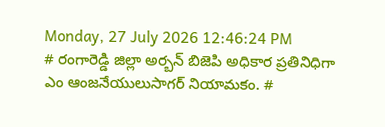Monday, 27 July 2026 12:46:24 PM
# రంగారెడ్డి జిల్లా అర్బన్ బిజెపి అధికార ప్రతినిధిగా ఎం ఆంజనేయులుసాగర్ నియామకం. #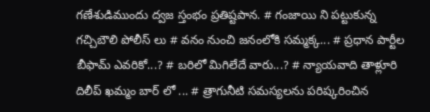గణేశుడిముందు ద్వజ స్తంభం ప్రతిష్టపాన. # గంజాయి ని పట్టుకున్న గచ్చిబౌలి పోలీస్ లు # వనం నుంచి జనంలోకి సమ్మక్క... # ప్రధాన పార్టీల బీఫామ్ ఎవరికో...? # బరిలో మిగిలేదే వారు...? # న్యాయవాది తాళ్లూరి దిలీప్ ఖమ్మం బార్ లో ... # త్రాగునీటి సమస్యలను పరిష్కరించిన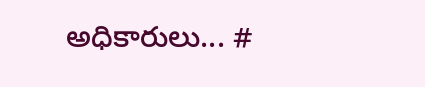అధికారులు... #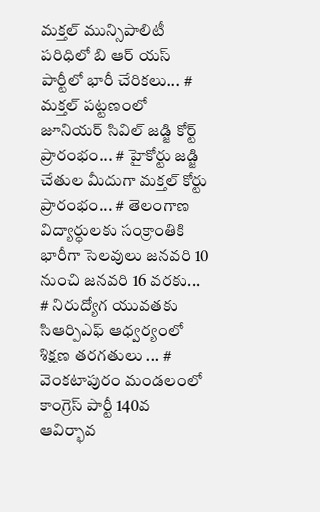మక్తల్ మున్సిపాలిటీ పరిధిలో బి ఆర్ యస్ పార్టీలో భారీ చేరికలు... # మక్తల్ పట్టణంలో జూనియర్ సివిల్ జడ్జి కోర్ట్ ప్రారంభం... # హైకోర్టు జడ్జి చేతుల మీదుగా మక్తల్ కోర్టు ప్రారంభం... # తెలంగాణ విద్యార్ధులకు సంక్రాంతికి భారీగా సెలవులు జనవరి 10 నుంచి జనవరి 16 వరకు... # నిరుద్యోగ యువతకు సిఆర్పిఎఫ్ ఆధ్వర్యంలో శిక్షణ తరగతులు ... # వెంకటాపురం మండలంలో కాంగ్రెస్ పార్టీ 140వ ఆవిర్భావ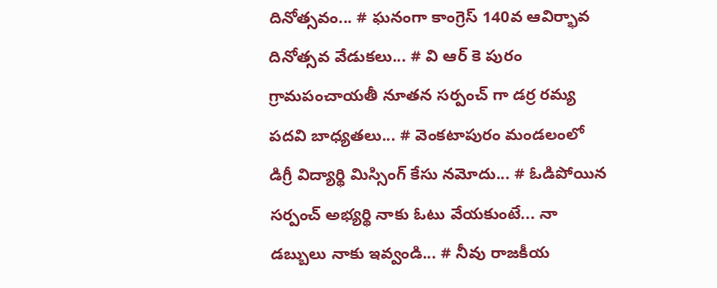దినోత్సవం... # ఘనంగా కాంగ్రెస్ 140వ ఆవిర్భావ దినోత్సవ వేడుకలు... # వి ఆర్ కె పురం గ్రామపంచాయతీ నూతన సర్పంచ్ గా డర్ర రమ్య పదవి బాధ్యతలు... # వెంకటాపురం మండలంలో డిగ్రీ విద్యార్థి మిస్సింగ్ కేసు నమోదు... # ఓడిపోయిన సర్పంచ్ అభ్యర్థి నాకు ఓటు వేయకుంటే... నా డబ్బులు నాకు ఇవ్వండి... # నీవు రాజకీయ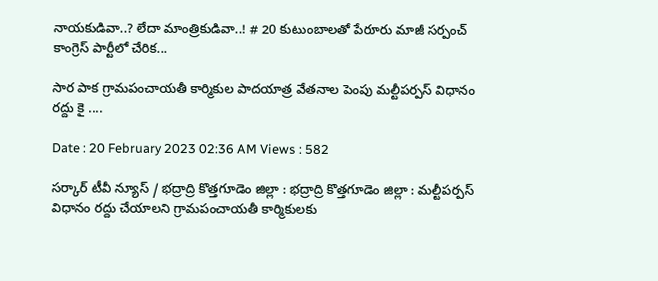నాయకుడివా..? లేదా మాంత్రికుడివా..! # 20 కుటుంబాలతో పేరూరు మాజీ సర్పంచ్ కాంగ్రెస్ పార్టీలో చేరిక...

సార పాక గ్రామపంచాయతీ కార్మికుల పాదయాత్ర వేతనాల పెంపు మల్టీపర్పస్ విధానం రద్దు కై ....

Date : 20 February 2023 02:36 AM Views : 582

సర్కార్ టీవీ న్యూస్ / భద్రాద్రి కొత్తగూడెం జిల్లా : భద్రాద్రి కొత్తగూడెం జిల్లా : మల్టీపర్పస్ విధానం రద్దు చేయాలని గ్రామపంచాయతీ కార్మికులకు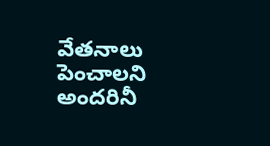వేతనాలు పెంచాలని అందరినీ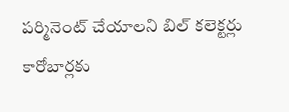పర్మినెంట్ చేయాలని బిల్ కలెక్టర్లు కారోబార్లకు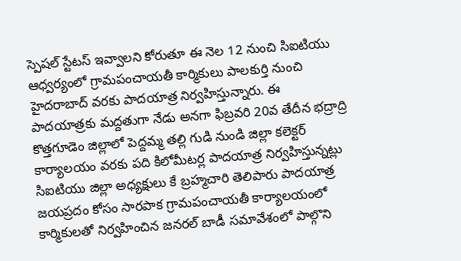స్పెషల్ స్టేటస్ ఇవ్వాలని కోరుతూ ఈ నెల 12 నుంచి సిఐటియు ఆధ్వర్యంలో గ్రామపంచాయతీ కార్మికులు పాలకుర్తి నుంచి హైదరాబాద్ వరకు పాదయాత్ర నిర్వహిస్తున్నారు. ఈ పాదయాత్రకు మద్దతుగా నేడు అనగా ఫిబ్రవరి 20వ తేదీన భద్రాద్రి కొత్తగూడెం జిల్లాలో పెద్దమ్మ తల్లి గుడి నుండి జిల్లా కలెక్టర్ కార్యాలయం వరకు పది కిలోమీటర్ల పాదయాత్ర నిర్వహిస్తున్నట్లు సిఐటియు జిల్లా అధ్యక్షులు కే బ్రహ్మచారి తెలిపారు పాదయాత్ర జయప్రదం కోసం సారపాక గ్రామపంచాయతీ కార్యాలయంలో కార్మికులతో నిర్వహించిన జనరల్ బాడీ సమావేశంలో పాల్గొని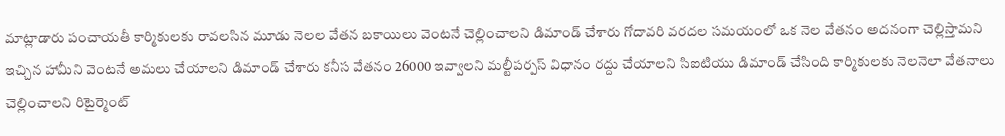మాట్లాడారు పంచాయతీ కార్మికులకు రావలసిన మూడు నెలల వేతన బకాయిలు వెంటనే చెల్లించాలని డిమాండ్ చేశారు గోదావరి వరదల సమయంలో ఒక నెల వేతనం అదనంగా చెల్లిస్తామని ఇచ్చిన హామీని వెంటనే అమలు చేయాలని డిమాండ్ చేశారు కనీస వేతనం 26000 ఇవ్వాలని మల్టీపర్పస్ విధానం రద్దు చేయాలని సిఐటియు డిమాండ్ చేసింది కార్మికులకు నెలనెలా వేతనాలు చెల్లించాలని రిటైర్మెంట్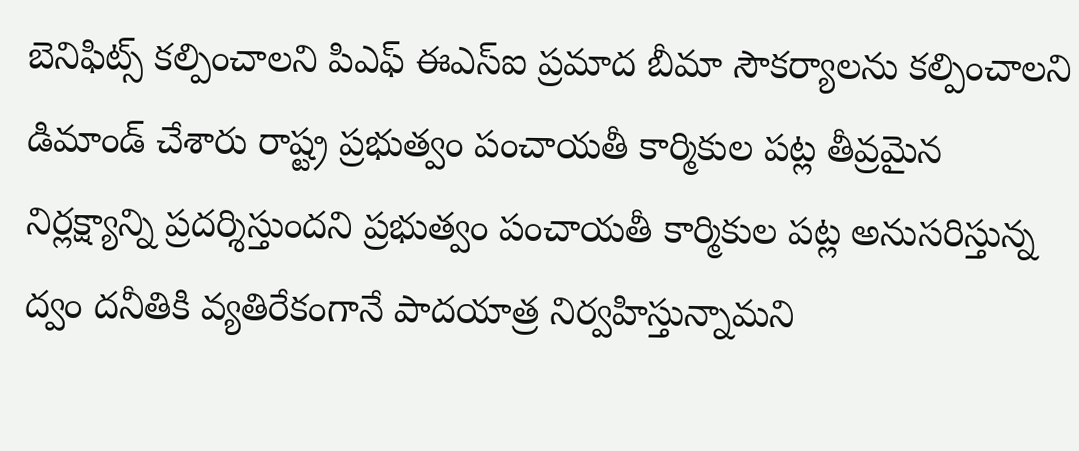బెనిఫిట్స్ కల్పించాలని పిఎఫ్ ఈఎస్ఐ ప్రమాద బీమా సౌకర్యాలను కల్పించాలని డిమాండ్ చేశారు రాష్ట్ర ప్రభుత్వం పంచాయతీ కార్మికుల పట్ల తీవ్రమైన నిర్లక్ష్యాన్ని ప్రదర్శిస్తుందని ప్రభుత్వం పంచాయతీ కార్మికుల పట్ల అనుసరిస్తున్న ద్వం దనీతికి వ్యతిరేకంగానే పాదయాత్ర నిర్వహిస్తున్నామని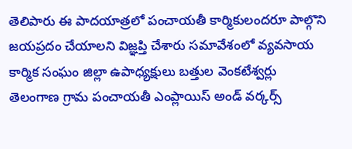తెలిపారు ఈ పాదయాత్రలో పంచాయతీ కార్మికులందరూ పాల్గొని జయప్రదం చేయాలని విజ్ఞప్తి చేశారు సమావేశంలో వ్యవసాయ కార్మిక సంఘం జిల్లా ఉపాధ్యక్షులు బత్తుల వెంకటేశ్వర్లు తెలంగాణ గ్రామ పంచాయతీ ఎంప్లాయిస్ అండ్ వర్కర్స్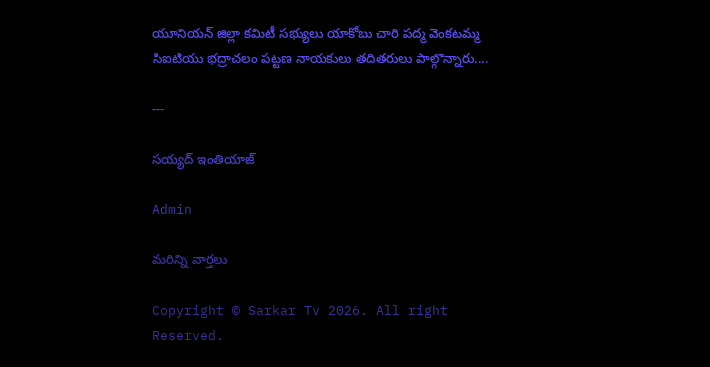యూనియన్ జిల్లా కమిటీ సభ్యులు యాకోబు చారి పద్మ వెంకటమ్మ సిఐటియు భద్రాచలం పట్టణ నాయకులు తదితరులు పాల్గొన్నారు....

---

సయ్యద్ ఇంతియాజ్

Admin

మరిన్ని వార్తలు

Copyright © Sarkar Tv 2026. All right Reserved.